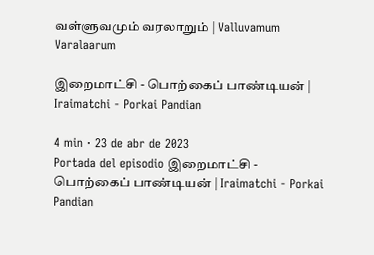வள்ளுவமும் வரலாறும் | Valluvamum Varalaarum

இறைமாட்சி - பொற்கைப் பாண்டியன் | Iraimatchi - Porkai Pandian

4 min · 23 de abr de 2023
Portada del episodio இறைமாட்சி - பொற்கைப் பாண்டியன் | Iraimatchi - Porkai Pandian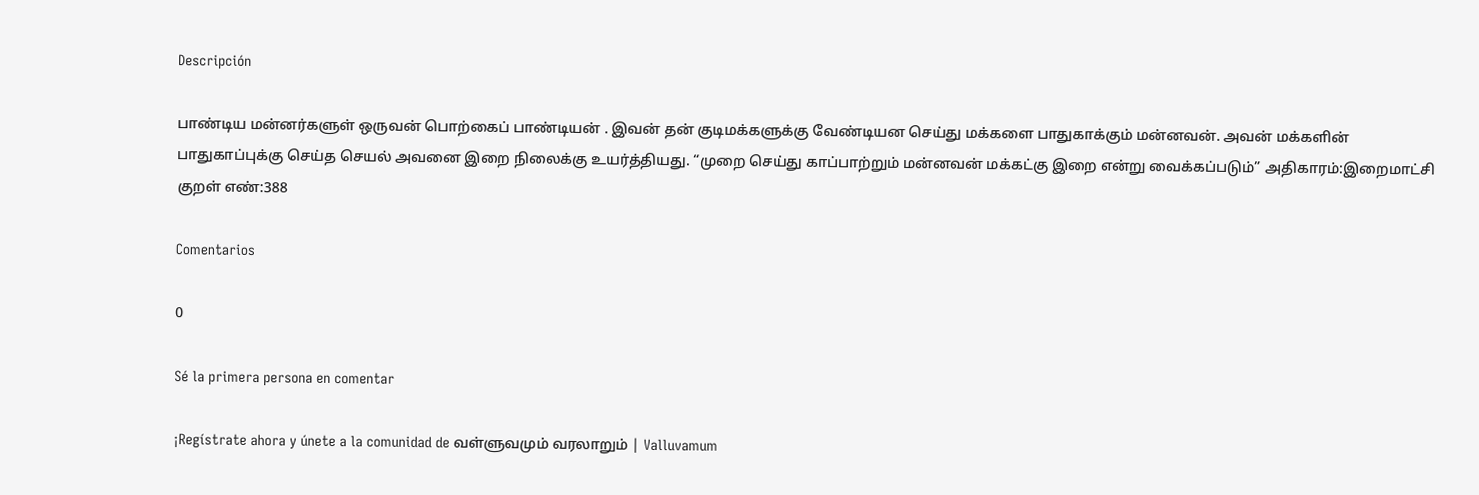Descripción

பாண்டிய மன்னர்களுள் ஒருவன் பொற்கைப் பாண்டியன் . இவன் தன் குடிமக்களுக்கு வேண்டியன செய்து மக்களை பாதுகாக்கும் மன்னவன். அவன் மக்களின் பாதுகாப்புக்கு செய்த செயல் அவனை இறை நிலைக்கு உயர்த்தியது. “முறை செய்து காப்பாற்றும் மன்னவன் மக்கட்கு இறை என்று வைக்கப்படும்” அதிகாரம்:இறைமாட்சி குறள் எண்:388

Comentarios

0

Sé la primera persona en comentar

¡Regístrate ahora y únete a la comunidad de வள்ளுவமும் வரலாறும் | Valluvamum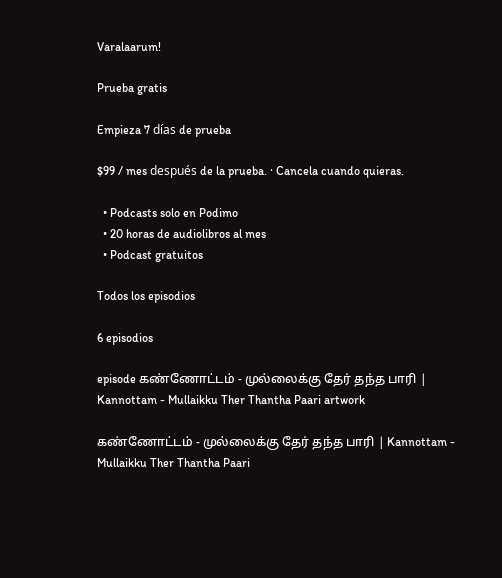Varalaarum!

Prueba gratis

Empieza 7 días de prueba

$99 / mes después de la prueba. · Cancela cuando quieras.

  • Podcasts solo en Podimo
  • 20 horas de audiolibros al mes
  • Podcast gratuitos

Todos los episodios

6 episodios

episode கண்ணோட்டம் - முல்லைக்கு தேர் தந்த பாரி | Kannottam - Mullaikku Ther Thantha Paari artwork

கண்ணோட்டம் - முல்லைக்கு தேர் தந்த பாரி | Kannottam - Mullaikku Ther Thantha Paari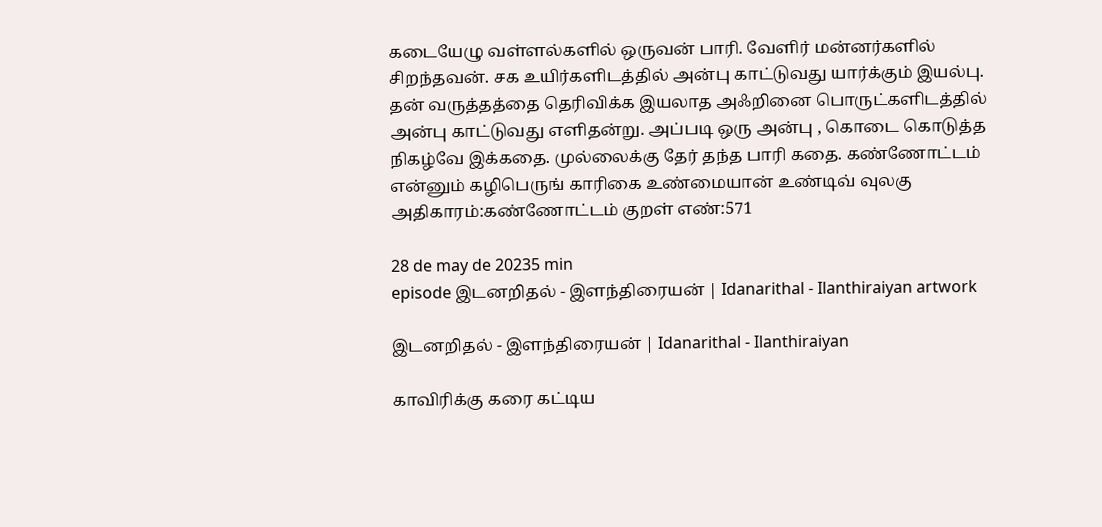கடையேழு வள்ளல்களில் ஒருவன் பாரி. வேளிர் மன்னர்களில் சிறந்தவன். சக உயிர்களிடத்தில் அன்பு காட்டுவது யார்க்கும் இயல்பு. தன் வருத்தத்தை தெரிவிக்க இயலாத அஃறினை பொருட்களிடத்தில் அன்பு காட்டுவது எளிதன்று. அப்படி ஒரு அன்பு , கொடை கொடுத்த நிகழ்வே இக்கதை. முல்லைக்கு தேர் தந்த பாரி கதை. கண்ணோட்டம் என்னும் கழிபெருங் காரிகை உண்மையான் உண்டிவ் வுலகு அதிகாரம்:கண்ணோட்டம் குறள் எண்:571

28 de may de 20235 min
episode இடனறிதல் - இளந்திரையன் | Idanarithal - Ilanthiraiyan artwork

இடனறிதல் - இளந்திரையன் | Idanarithal - Ilanthiraiyan

காவிரிக்கு கரை கட்டிய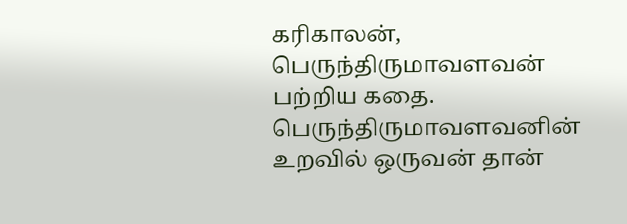கரிகாலன், பெருந்திருமாவளவன் பற்றிய கதை. பெருந்திருமாவளவனின் உறவில் ஒருவன் தான்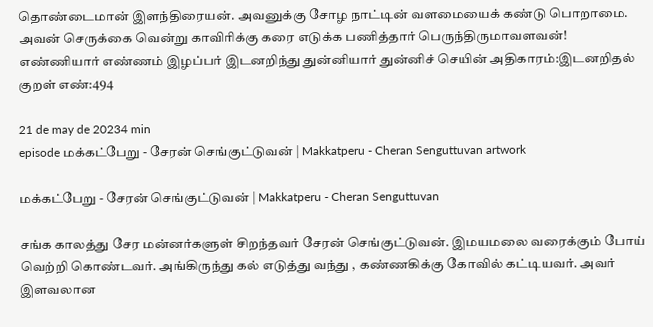தொண்டைமான் இளந்திரையன். அவனுக்கு சோழ நாட்டின் வளமையைக் கண்டு பொறாமை. அவன் செருக்கை வென்று காவிரிக்கு கரை எடுக்க பணித்தார் பெருந்திருமாவளவன்! எண்ணியார் எண்ணம் இழப்பர் இடனறிந்து துன்னியார் துன்னிச் செயின் அதிகாரம்:இடனறிதல் குறள் எண்:494

21 de may de 20234 min
episode மக்கட்பேறு - சேரன் செங்குட்டுவன் | Makkatperu - Cheran Senguttuvan artwork

மக்கட்பேறு - சேரன் செங்குட்டுவன் | Makkatperu - Cheran Senguttuvan

சங்க காலத்து சேர மன்னர்களுள் சிறந்தவர் சேரன் செங்குட்டுவன். இமயமலை வரைக்கும் போய் வெற்றி கொண்டவர். அங்கிருந்து கல் எடுத்து வந்து , கண்ணகிக்கு கோவில் கட்டியவர். அவர் இளவலான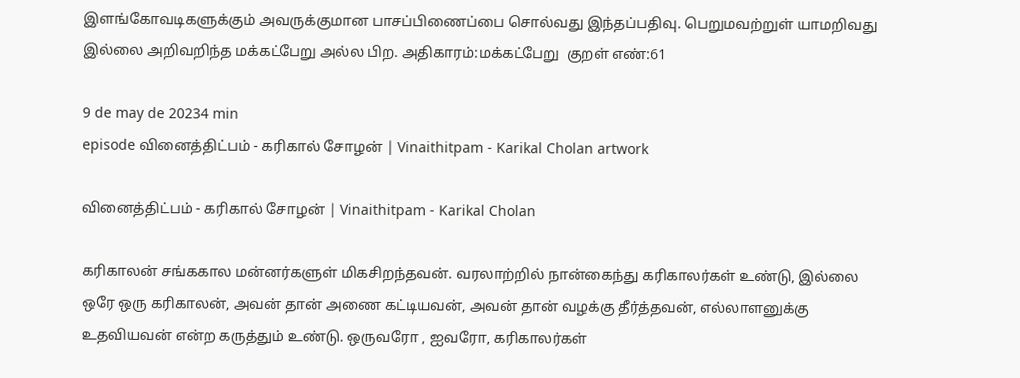இளங்கோவடிகளுக்கும் அவருக்குமான பாசப்பிணைப்பை சொல்வது இந்தப்பதிவு. பெறுமவற்றுள் யாமறிவது இல்லை அறிவறிந்த மக்கட்பேறு அல்ல பிற. அதிகாரம்:மக்கட்பேறு  குறள் எண்:61

9 de may de 20234 min
episode வினைத்திட்பம் - கரிகால் சோழன் | Vinaithitpam - Karikal Cholan artwork

வினைத்திட்பம் - கரிகால் சோழன் | Vinaithitpam - Karikal Cholan

கரிகாலன் சங்ககால மன்னர்களுள் மிகசிறந்தவன். வரலாற்றில் நான்கைந்து கரிகாலர்கள் உண்டு, இல்லை ஒரே ஒரு கரிகாலன், அவன் தான் அணை கட்டியவன், அவன் தான் வழக்கு தீர்த்தவன், எல்லாளனுக்கு உதவியவன் என்ற கருத்தும் உண்டு. ஒருவரோ , ஐவரோ, கரிகாலர்கள்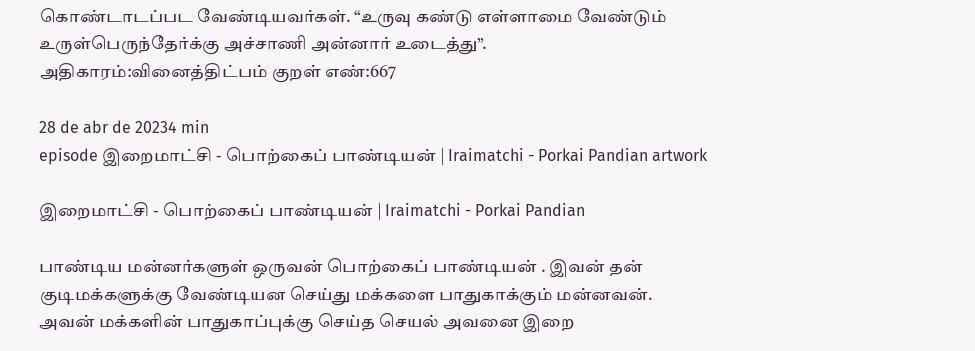கொண்டாடப்பட வேண்டியவர்கள். “உருவு கண்டு எள்ளாமை வேண்டும் உருள்பெருந்தேர்க்கு அச்சாணி அன்னார் உடைத்து”. அதிகாரம்:வினைத்திட்பம் குறள் எண்:667

28 de abr de 20234 min
episode இறைமாட்சி - பொற்கைப் பாண்டியன் | Iraimatchi - Porkai Pandian artwork

இறைமாட்சி - பொற்கைப் பாண்டியன் | Iraimatchi - Porkai Pandian

பாண்டிய மன்னர்களுள் ஒருவன் பொற்கைப் பாண்டியன் . இவன் தன் குடிமக்களுக்கு வேண்டியன செய்து மக்களை பாதுகாக்கும் மன்னவன். அவன் மக்களின் பாதுகாப்புக்கு செய்த செயல் அவனை இறை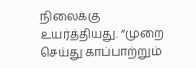நிலைக்கு உயர்த்தியது. “முறை செய்து காப்பாற்றும்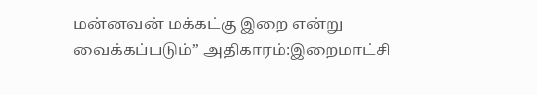மன்னவன் மக்கட்கு இறை என்று வைக்கப்படும்” அதிகாரம்:இறைமாட்சி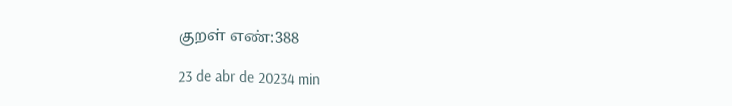குறள் எண்:388

23 de abr de 20234 min